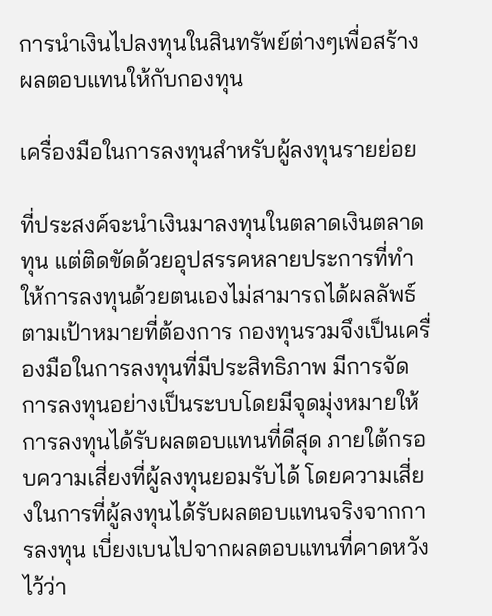การนำเงินไปลงทุนในสินทรัพย์ต่างๆเพื่อสร้างผลตอบแทนให้กับกองทุน

เครื่องมือในการลงทุนสำหรับผู้ลงทุนรายย่อย

ที่ประสงค์จะนำเงินมาลงทุนในตลาดเงินตลาดทุน แต่ติดขัดด้วยอุปสรรคหลายประการที่ทำให้การลงทุนด้วยตนเองไม่สามารถได้ผลลัพธ์ตามเป้าหมายที่ต้องการ กองทุนรวมจึงเป็นเครื่องมือในการลงทุนที่มีประสิทธิภาพ มีการจัดการลงทุนอย่างเป็นระบบโดยมีจุดมุ่งหมายให้การลงทุนได้รับผลตอบแทนที่ดีสุด ภายใต้กรอบความเสี่ยงที่ผู้ลงทุนยอมรับได้ โดยความเสี่ยงในการที่ผู้ลงทุนได้รับผลตอบแทนจริงจากการลงทุน เบี่ยงเบนไปจากผลตอบแทนที่คาดหวังไว้ว่า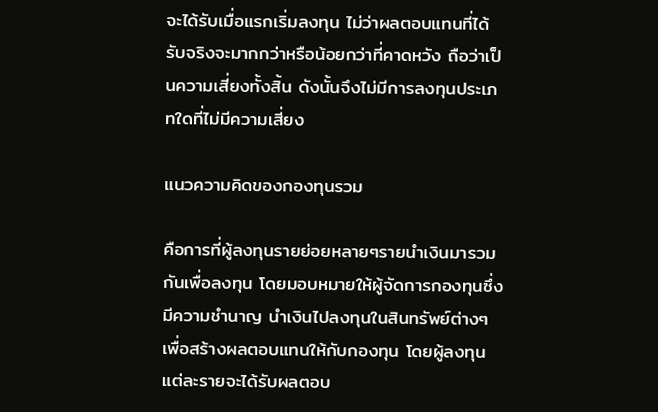จะได้รับเมื่อแรกเริ่มลงทุน ไม่ว่าผลตอบแทนที่ได้รับจริงจะมากกว่าหรือน้อยกว่าที่คาดหวัง ถือว่าเป็นความเสี่ยงทั้งสิ้น ดังนั้นจึงไม่มีการลงทุนประเภทใดที่ไม่มีความเสี่ยง

แนวความคิดของกองทุนรวม

คือการที่ผู้ลงทุนรายย่อยหลายๆรายนำเงินมารวมกันเพื่อลงทุน โดยมอบหมายให้ผู้จัดการกองทุนซึ่งมีความชำนาญ นำเงินไปลงทุนในสินทรัพย์ต่างๆเพื่อสร้างผลตอบแทนให้กับกองทุน โดยผู้ลงทุนแต่ละรายจะได้รับผลตอบ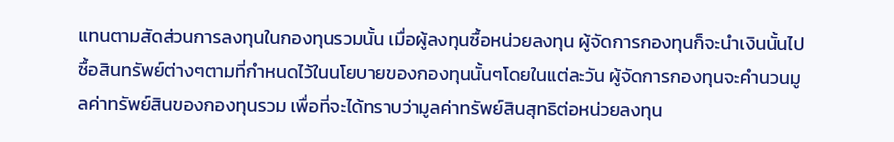แทนตามสัดส่วนการลงทุนในกองทุนรวมนั้น เมื่อผู้ลงทุนซื้อหน่วยลงทุน ผู้จัดการกองทุนก็จะนำเงินนั้นไปซื้อสินทรัพย์ต่างๆตามที่กำหนดไว้ในนโยบายของกองทุนนั้นๆโดยในแต่ละวัน ผู้จัดการกองทุนจะคำนวนมูลค่าทรัพย์สินของกองทุนรวม เพื่อที่จะได้ทราบว่ามูลค่าทรัพย์สินสุทธิต่อหน่วยลงทุน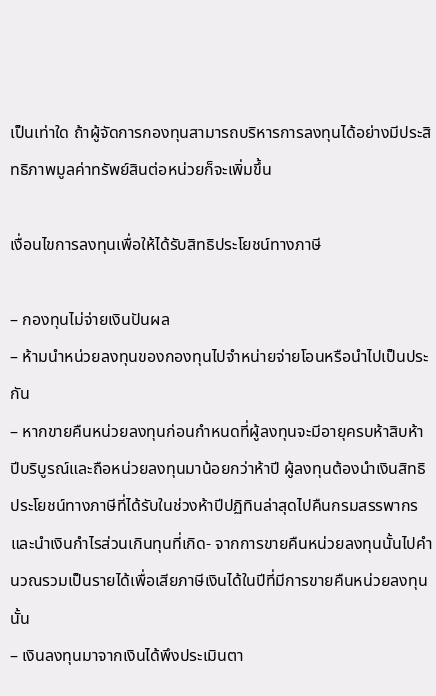เป็นเท่าใด ถ้าผู้จัดการกองทุนสามารถบริหารการลงทุนได้อย่างมีประสิทธิภาพมูลค่าทรัพย์สินต่อหน่วยก็จะเพิ่มขึ้น

เงื่อนไขการลงทุนเพื่อให้ได้รับสิทธิประโยชน์ทางภาษี

– กองทุนไม่จ่ายเงินปันผล
– ห้ามนำหน่วยลงทุนของกองทุนไปจำหน่ายจ่ายโอนหรือนำไปเป็นประกัน
– หากขายคืนหน่วยลงทุนก่อนกำหนดที่ผู้ลงทุนจะมีอายุครบห้าสิบห้าปีบริบูรณ์และถือหน่วยลงทุนมาน้อยกว่าห้าปี ผู้ลงทุนต้องนำเงินสิทธิประโยชน์ทางภาษีที่ได้รับในช่วงห้าปีปฏิทินล่าสุดไปคืนกรมสรรพากร และนำเงินกำไรส่วนเกินทุนที่เกิด- จากการขายคืนหน่วยลงทุนนั้นไปคำนวณรวมเป็นรายได้เพื่อเสียภาษีเงินได้ในปีที่มีการขายคืนหน่วยลงทุนนั้น
– เงินลงทุนมาจากเงินได้พึงประเมินตา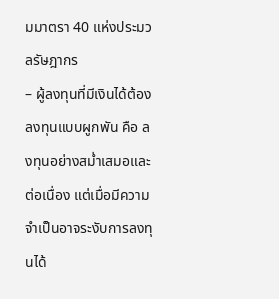มมาตรา 40 แห่งประมวลรัษฎากร
– ผู้ลงทุนที่มีเงินได้ต้องลงทุนแบบผูกพัน คือ ลงทุนอย่างสม่ำเสมอและต่อเนื่อง แต่เมื่อมีความจำเป็นอาจระงับการลงทุนได้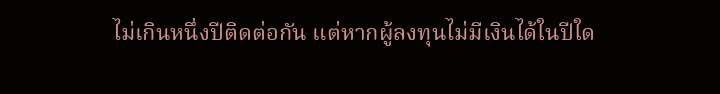ไม่เกินหนึ่งปีติดต่อกัน แต่หากผู้ลงทุนไม่มีเงินได้ในปีใด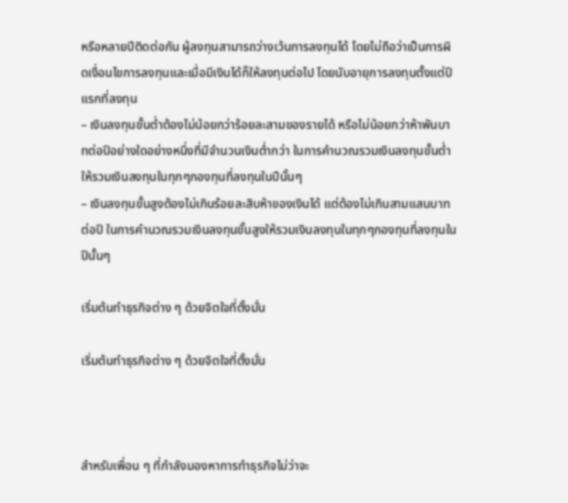หรือหลายปีติดต่อกัน ผู้ลงทุนสามารถว่างเว้นการลงทุนได้ โดยไม่ถือว่าเป็นการผิดเงื่อนไขการลงทุนและเมื่อมีเงินได้ก็ให้ลงทุนต่อไป โดยนับอายุการลงทุนตั้งแต่ปีแรกที่ลงทุน
– เงินลงทุนขั้นต่ำต้องไม่น้อยกว่าร้อยละสามของรายได้ หรือไม่น้อยกว่าห้าพันบาทต่อปีอย่างใดอย่างหนึ่งที่มีจำนวนเงินต่ำกว่า ในการคำนวณรวมเงินลงทุนขั้นต่ำให้รวมเงินลงทุนในทุกๆกองทุนที่ลงทุนในปีนั้นๆ
– เงินลงทุนขั้นสูงต้องไม่เกินร้อยละสิบห้าของเงินได้ แต่ต้องไม่เกินสามแสนบาทต่อปี ในการคำนวณรวมเงินลงทุนขั้นสูงให้รวมเงินลงทุนในทุกๆกองทุนที่ลงทุนในปีนั้นๆ

เริ่มต้นทำธุรกิจต่าง ๆ ด้วยจิตใจที่ตั้งมั่น

เริ่มต้นทำธุรกิจต่าง ๆ ด้วยจิตใจที่ตั้งมั่น



สำหรับเพื่อน ๆ ที่กำลังมองหาการทำธุรกิจไม่ว่าจะ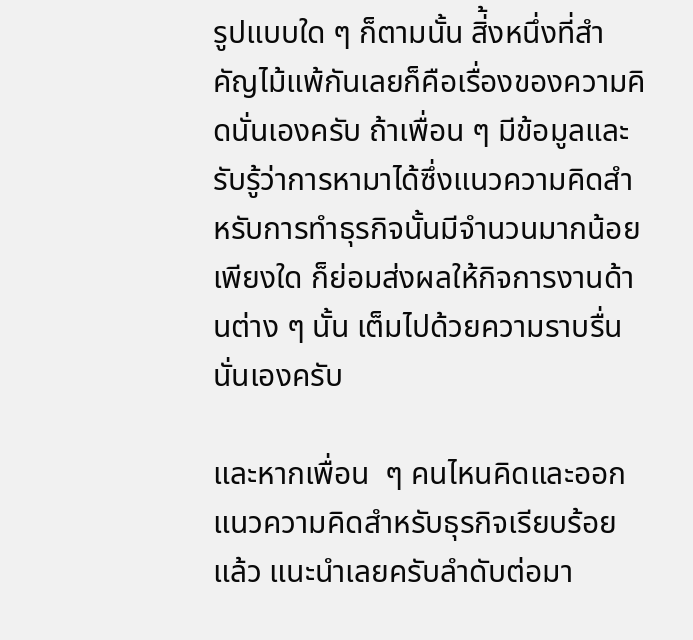รูปแบบใด ๆ ก็ตามนั้น สิ่้งหนึ่งที่สำคัญไม้แพ้กันเลยก็คือเรื่องของความคิดนั่นเองครับ ถ้าเพื่อน ๆ มีข้อมูลและรับรู้ว่าการหามาได้ซึ่งแนวความคิดสำหรับการทำธุรกิจนั้นมีจำนวนมากน้อยเพียงใด ก็ย่อมส่งผลให้กิจการงานด้านต่าง ๆ นั้น เต็มไปด้วยความราบรื่นนั่นเองครับ

และหากเพื่อน  ๆ คนไหนคิดและออกแนวความคิดสำหรับธุรกิจเรียบร้อยแล้ว แนะนำเลยครับลำดับต่อมา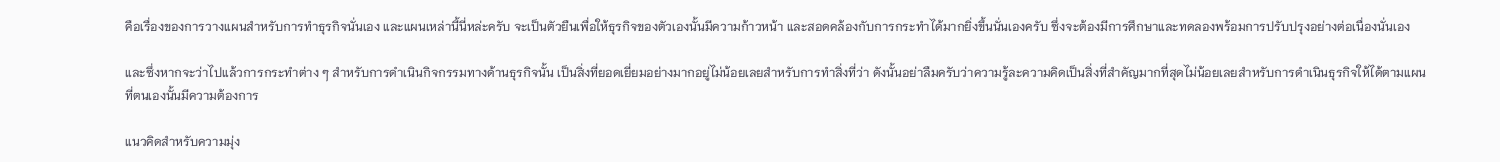คือเรื่องของการวางแผนสำหรับการทำธุรกิจนั่นเอง และแผนเหล่านี้นี่หล่ะครับ จะเป็นตัวยืนเพื่อให้ธุรกิจของตัวเองนั้นมีความก้าวหน้า และสอดคล้องกับการกระทำได้มากยิ่งขึ้นนั่นเองครับ ซึ่งจะต้องมีการศึกษาและทดลองพร้อมการปรับปรุงอย่างต่อเนื่องนั่นเอง

และซึ่งหากจะว่าไปแล้วการกระทำต่าง ๆ สำหรับการดำเนินกิจกรรมทางด้านธุรกิจนั้น เป็นสิ่งที่ยอดเยี่ยมอย่างมากอยู่ไม่น้อยเลยสำหรับการทำสิ่งที่ว่า ดังนั้นอย่าลืมครับว่าความรู้ละความคิดเป็นสิ่งที่สำคัญมากที่สุดไม่น้อยเลยสำหรับการดำเนินธุรกิจให้ได้ตามแผนที่ตนเองนั้นมีความต้องการ

แนวคิดสำหรับความมุ่ง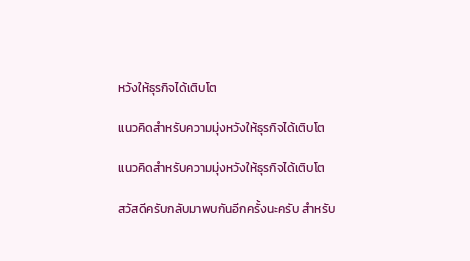หวังให้ธุรกิจได้เติบโต

แนวคิดสำหรับความมุ่งหวังให้ธุรกิจได้เติบโต

แนวคิดสำหรับความมุ่งหวังให้ธุรกิจได้เติบโต

สวัสดีครับกลับมาพบกันอีกครั้งนะครับ สำหรับ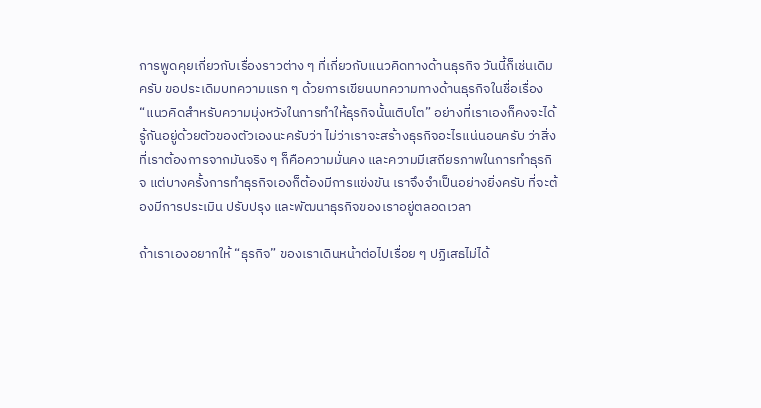การพูดคุยเกี่ยวกับเรื่องราวต่าง ๆ ที่เกี่ยวกับแนวคิดทางด้านธุรกิจ วันนี้ก็เช่นเดิมครับ ขอประเดิมบทความแรก ๆ ด้วยการเขียนบทความทางด้านธุรกิจในชื่อเรื่อง “แนวคิดสำหรับความมุ่งหวังในการทำให้ธุรกิจนั้นเติบโต” อย่างที่เราเองก็คงจะได้รู้กันอยู่ด้วยตัวของตัวเองนะครับว่า ไม่ว่าเราจะสร้างธุรกิจอะไรแน่นอนครับ ว่าสิ่งที่เราต้องการจากมันจริง ๆ ก็คือความมั่นคง และความมีเสถียรภาพในการทำธุรกิจ แต่บางครั้งการทำธุรกิจเองก็ต้องมีการแข่งขัน เราจึงจำเป็นอย่างยิ่งครับ ที่จะต้องมีการประเมิน ปรับปรุง และพัฒนาธุรกิจของเราอยู่ตลอดเวลา

ถ้าเราเองอยากให้ “ธุรกิจ” ของเราเดินหน้าต่อไปเรื่อย ๆ ปฏิเสธไม่ได้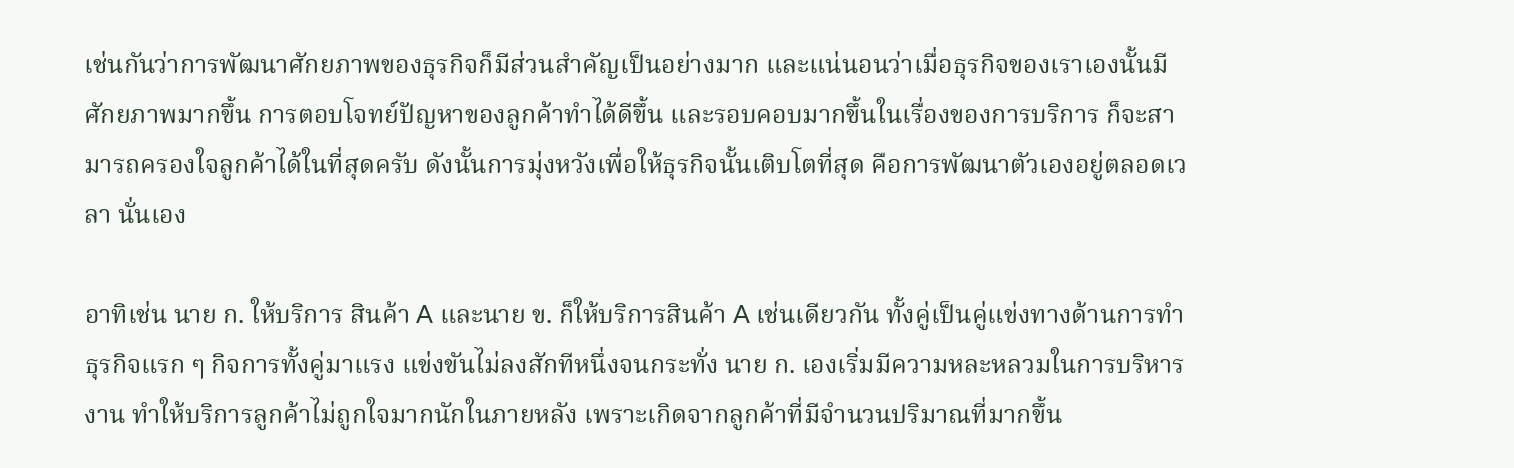เช่นกันว่าการพัฒนาศักยภาพของธุรกิจก็มีส่วนสำคัญเป็นอย่างมาก และแน่นอนว่าเมื่อธุรกิจของเราเองนั้นมีศักยภาพมากขึ้น การตอบโจทย์ปัญหาของลูกค้าทำได้ดีขึ้น และรอบคอบมากขึ้นในเรื่องของการบริการ ก็จะสามารถครองใจลูกค้าได้ในที่สุดครับ ดังนั้นการมุ่งหวังเพื่อให้ธุรกิจนั้นเติบโตที่สุด คือการพัฒนาตัวเองอยู่ตลอดเวลา นั่นเอง

อาทิเช่น นาย ก. ให้บริการ สินค้า A และนาย ข. ก็ให้บริการสินค้า A เช่นเดียวกัน ทั้งคู่เป็นคู่แข่งทางด้านการทำธุรกิจแรก ๆ กิจการทั้งคู่มาแรง แข่งขันไม่ลงสักทีหนึ่งจนกระทั่ง นาย ก. เองเริ่มมีความหละหลวมในการบริหารงาน ทำให้บริการลูกค้าไม่ถูกใจมากนักในภายหลัง เพราะเกิดจากลูกค้าที่มีจำนวนปริมาณที่มากขึ้น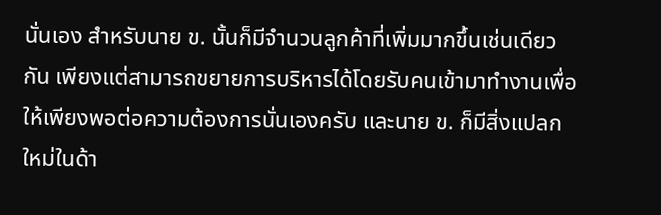นั่นเอง สำหรับนาย ข. นั้นก็มีจำนวนลูกค้าที่เพิ่มมากขึ้นเช่นเดียวกัน เพียงแต่สามารถขยายการบริหารได้โดยรับคนเข้ามาทำงานเพื่อให้เพียงพอต่อความต้องการนั่นเองครับ และนาย ข. ก็มีสิ่งแปลกใหม่ในด้า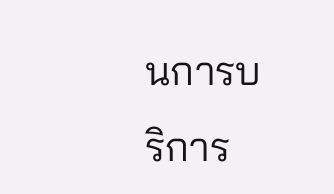นการบริการ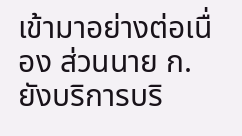เข้ามาอย่างต่อเนื่อง ส่วนนาย ก. ยังบริการบริ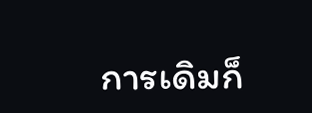การเดิมก็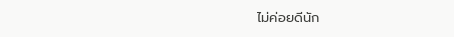ไม่ค่อยดีนัก